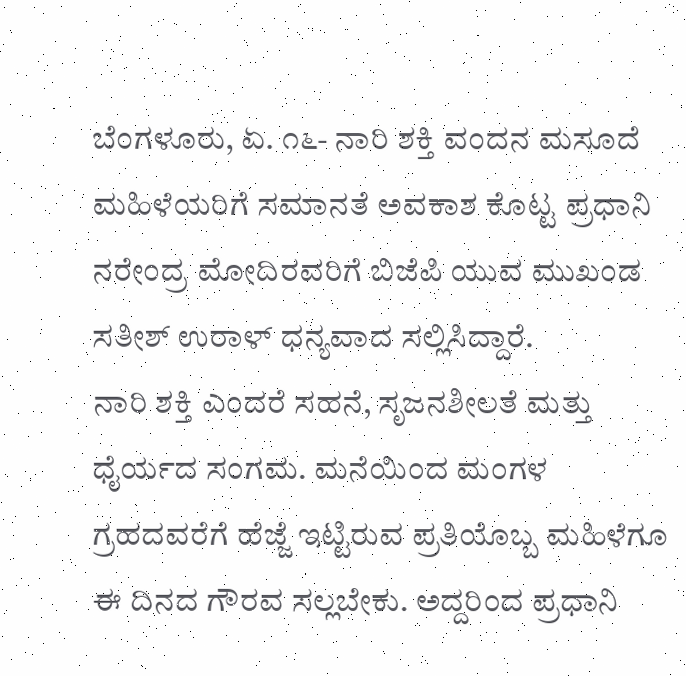ಬೆಂಗಳೂರು, ಏ. ೧೬- ನಾರಿ ಶಕ್ತಿ ವಂದನ ಮಸೂದೆ ಮಹಿಳೆಯರಿಗೆ ಸಮಾನತೆ ಅವಕಾಶ ಕೊಟ್ಟ ಪ್ರಧಾನಿ ನರೇಂದ್ರ ಮೋದಿರವರಿಗೆ ಬಿಜೆಪಿ ಯುವ ಮುಖಂಡ ಸತೀಶ್ ಉರಾಳ್ ಧನ್ಯವಾದ ಸಲ್ಲಿಸಿದ್ದಾರೆ.
ನಾರಿ ಶಕ್ತಿ ಎಂದರೆ ಸಹನೆ, ಸೃಜನಶೀಲತೆ ಮತ್ತು ಧೈರ್ಯದ ಸಂಗಮ. ಮನೆಯಿಂದ ಮಂಗಳ ಗ್ರಹದವರೆಗೆ ಹೆಜ್ಜೆ ಇಟ್ಟಿರುವ ಪ್ರತಿಯೊಬ್ಬ ಮಹಿಳೆಗೂ ಈ ದಿನದ ಗೌರವ ಸಲ್ಲಬೇಕು. ಅದ್ದರಿಂದ ಪ್ರಧಾನಿ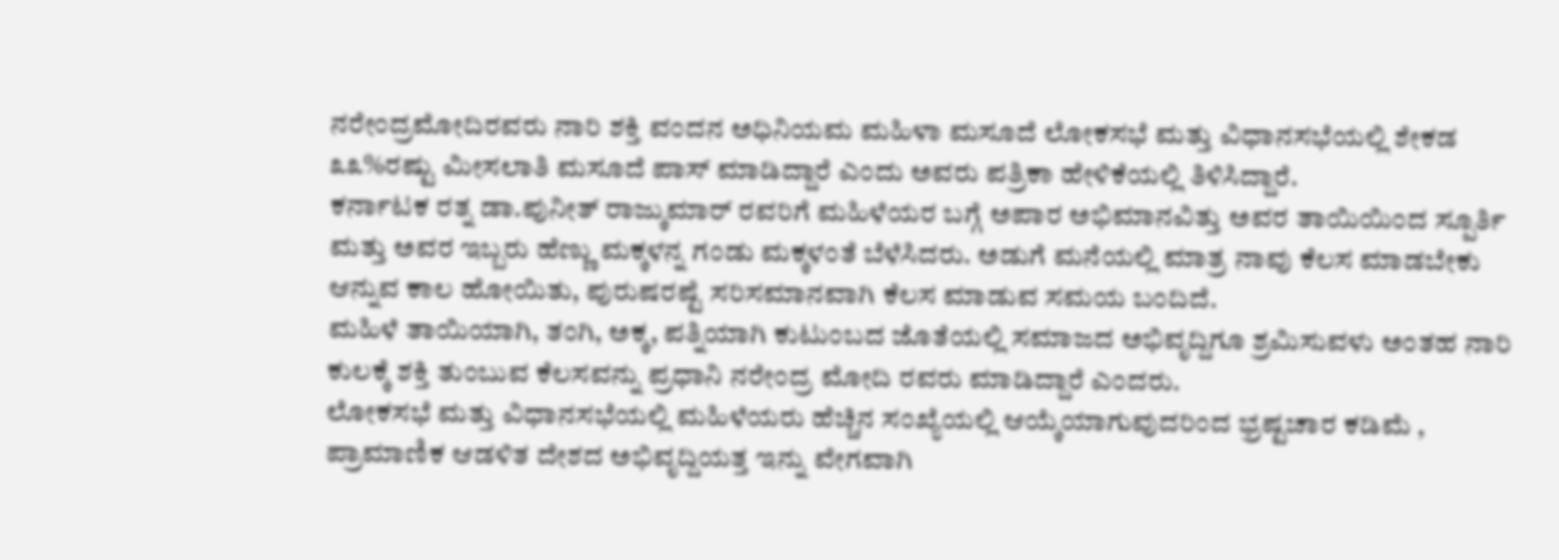ನರೇಂದ್ರಮೋದಿರವರು ನಾರಿ ಶಕ್ತಿ ವಂದನ ಅಧಿನಿಯಮ ಮಹಿಳಾ ಮಸೂದೆ ಲೋಕಸಭೆ ಮತ್ತು ವಿಧಾನಸಭೆಯಲ್ಲಿ ಶೇಕಡ ೩೩%ರಷ್ಟು ಮೀಸಲಾತಿ ಮಸೂದೆ ಪಾಸ್ ಮಾಡಿದ್ದಾರೆ ಎಂದು ಅವರು ಪತ್ರಿಕಾ ಹೇಳಿಕೆಯಲ್ಲಿ ತಿಳಿಸಿದ್ದಾರೆ.
ಕರ್ನಾಟಕ ರತ್ನ ಡಾ.ಪುನೀತ್ ರಾಜ್ಕುಮಾರ್ ರವರಿಗೆ ಮಹಿಳೆಯರ ಬಗ್ಗೆ ಅಪಾರ ಅಭಿಮಾನವಿತ್ತು ಅವರ ತಾಯಿಯಿಂದ ಸ್ಪೂರ್ತಿ ಮತ್ತು ಅವರ ಇಬ್ಬರು ಹೆಣ್ಣು ಮಕ್ಕಳನ್ನ ಗಂಡು ಮಕ್ಕಳಂತೆ ಬೆಳೆಸಿದರು. ಅಡುಗೆ ಮನೆಯಲ್ಲಿ ಮಾತ್ರ ನಾವು ಕೆಲಸ ಮಾಡಬೇಕು ಆನ್ನುವ ಕಾಲ ಹೋಯಿತು, ಪುರುಷರಷ್ಟೆ ಸರಿಸಮಾನವಾಗಿ ಕೆಲಸ ಮಾಡುವ ಸಮಯ ಬಂದಿದೆ.
ಮಹಿಳೆ ತಾಯಿಯಾಗಿ, ತಂಗಿ, ಅಕ್ಕ, ಪತ್ನಿಯಾಗಿ ಕುಟುಂಬದ ಜೊತೆಯಲ್ಲಿ ಸಮಾಜದ ಅಭಿವೃದ್ದಿಗೂ ಶ್ರಮಿಸುವಳು ಅಂತಹ ನಾರಿ ಕುಲಕ್ಕೆ ಶಕ್ತಿ ತುಂಬುವ ಕೆಲಸವನ್ನು ಪ್ರಧಾನಿ ನರೇಂದ್ರ ಮೋದಿ ರವರು ಮಾಡಿದ್ದಾರೆ ಎಂದರು.
ಲೋಕಸಭೆ ಮತ್ತು ವಿಧಾನಸಭೆಯಲ್ಲಿ ಮಹಿಳೆಯರು ಹೆಚ್ಚಿನ ಸಂಖ್ಯೆಯಲ್ಲಿ ಆಯ್ಕೆಯಾಗುವುದರಿಂದ ಭ್ರಷ್ಟಚಾರ ಕಡಿಮೆ , ಪ್ರಾಮಾಣಿಕ ಆಡಳಿತ ದೇಶದ ಅಭಿವೃದ್ದಿಯತ್ತ ಇನ್ನು ವೇಗವಾಗಿ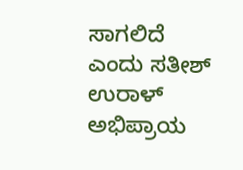ಸಾಗಲಿದೆ ಎಂದು ಸತೀಶ್ ಉರಾಳ್ ಅಭಿಪ್ರಾಯ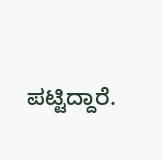ಪಟ್ಟಿದ್ದಾರೆ.